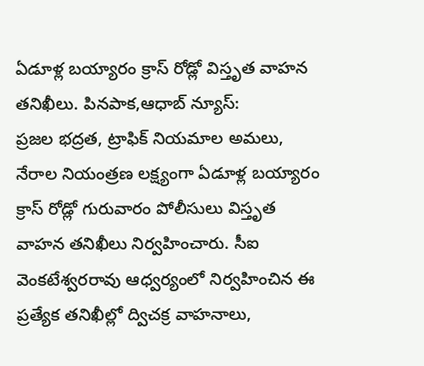ఏడూళ్ల బయ్యారం క్రాస్ రోడ్లో విస్తృత వాహన తనిఖీలు. పినపాక,ఆధాబ్ న్యూస్:
ప్రజల భద్రత, ట్రాఫిక్ నియమాల అమలు, నేరాల నియంత్రణ లక్ష్యంగా ఏడూళ్ల బయ్యారం క్రాస్ రోడ్లో గురువారం పోలీసులు విస్తృత వాహన తనిఖీలు నిర్వహించారు. సీఐ వెంకటేశ్వరరావు ఆధ్వర్యంలో నిర్వహించిన ఈ ప్రత్యేక తనిఖీల్లో ద్విచక్ర వాహనాలు,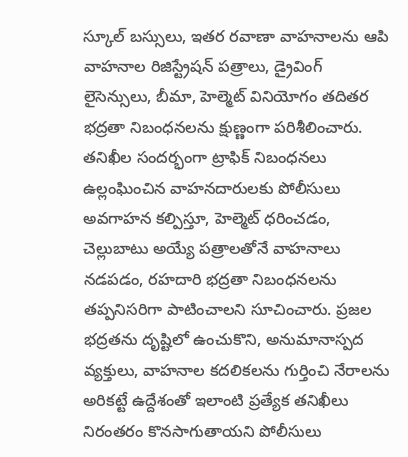స్కూల్ బస్సులు, ఇతర రవాణా వాహనాలను ఆపి వాహనాల రిజిస్ట్రేషన్ పత్రాలు, డ్రైవింగ్ లైసెన్సులు, బీమా, హెల్మెట్ వినియోగం తదితర భద్రతా నిబంధనలను క్షుణ్ణంగా పరిశీలించారు.
తనిఖీల సందర్భంగా ట్రాఫిక్ నిబంధనలు ఉల్లంఘించిన వాహనదారులకు పోలీసులు అవగాహన కల్పిస్తూ, హెల్మెట్ ధరించడం, చెల్లుబాటు అయ్యే పత్రాలతోనే వాహనాలు నడపడం, రహదారి భద్రతా నిబంధనలను తప్పనిసరిగా పాటించాలని సూచించారు. ప్రజల భద్రతను దృష్టిలో ఉంచుకొని, అనుమానాస్పద వ్యక్తులు, వాహనాల కదలికలను గుర్తించి నేరాలను అరికట్టే ఉద్దేశంతో ఇలాంటి ప్రత్యేక తనిఖీలు నిరంతరం కొనసాగుతాయని పోలీసులు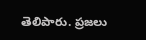తెలిపారు. ప్రజలు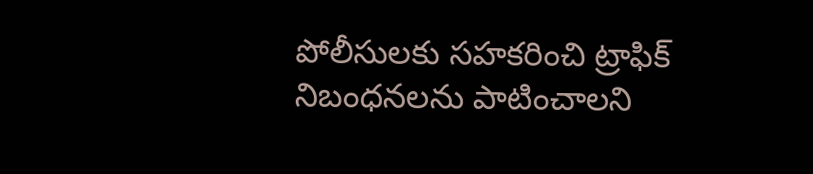పోలీసులకు సహకరించి ట్రాఫిక్ నిబంధనలను పాటించాలని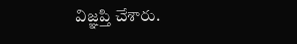విజ్ఞప్తి చేశారు.